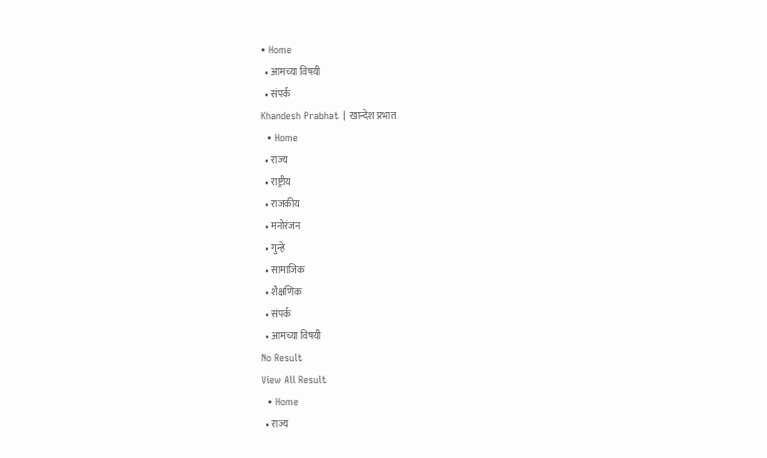• Home
  • आमच्या विषयी
  • संपर्क
Khandesh Prabhat | खान्देश प्रभात
  • Home
  • राज्य
  • राष्ट्रीय
  • राजकीय
  • मनोरंजन
  • गुन्हे
  • सामाजिक
  • शैक्षणिक
  • संपर्क
  • आमच्या विषयी
No Result
View All Result
  • Home
  • राज्य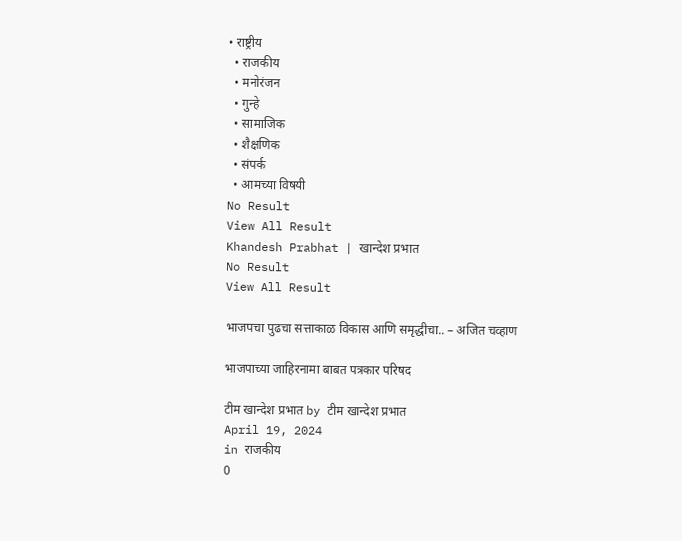• राष्ट्रीय
  • राजकीय
  • मनोरंजन
  • गुन्हे
  • सामाजिक
  • शैक्षणिक
  • संपर्क
  • आमच्या विषयी
No Result
View All Result
Khandesh Prabhat | खान्देश प्रभात
No Result
View All Result

भाजपचा पुढचा सत्ताकाळ विकास आणि समृद्धीचा.. – अजित चव्हाण

भाजपाच्या जाहिरनामा बाबत पत्रकार परिषद

टीम खान्देश प्रभात by टीम खान्देश प्रभात
April 19, 2024
in राजकीय
0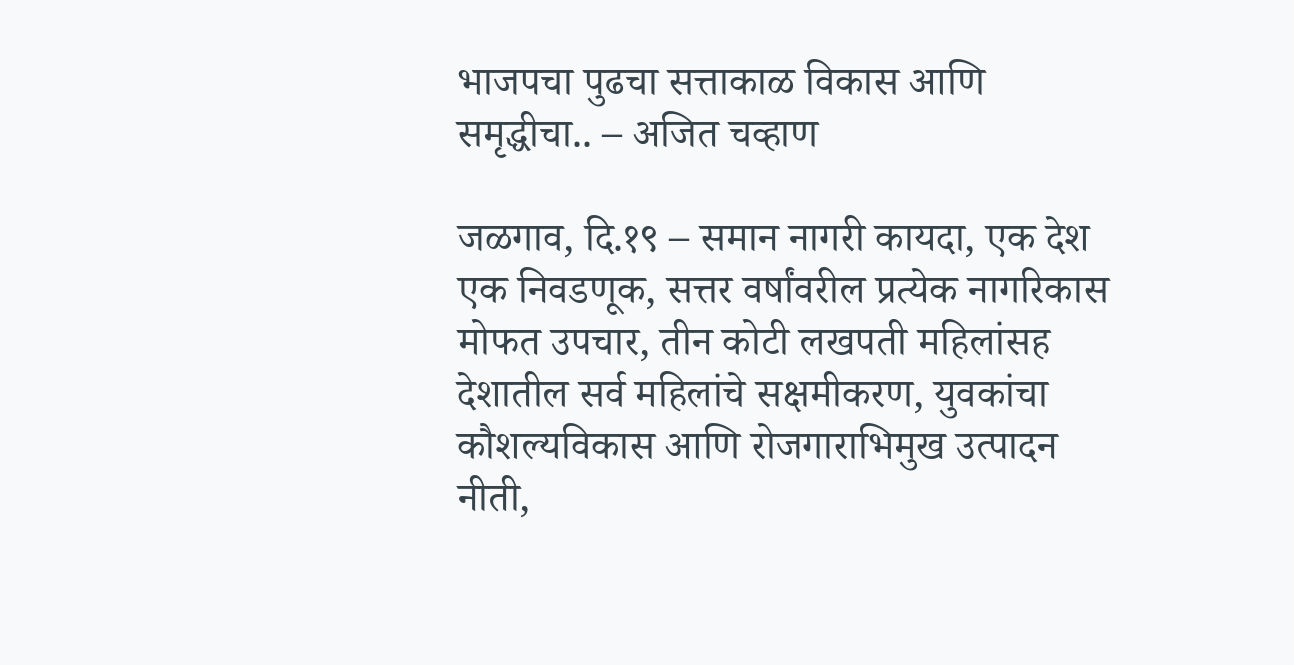भाजपचा पुढचा सत्ताकाळ विकास आणि समृद्धीचा.. – अजित चव्हाण

जळगाव, दि.१९ – समान नागरी कायदा, एक देश एक निवडणूक, सत्तर वर्षांवरील प्रत्येक नागरिकास मोफत उपचार, तीन कोटी लखपती महिलांसह देशातील सर्व महिलांचे सक्षमीकरण, युवकांचा कौशल्यविकास आणि रोजगाराभिमुख उत्पादन नीती,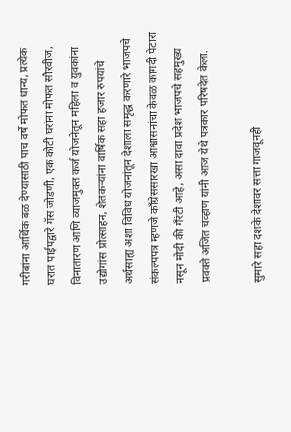गरीबांना आर्थिक बळ देण्यासाठी पाच वर्षे मोफत धान्य, प्रत्येक घरात पाईपद्वारे गॅस जोडणी, एक कोटी घरांना मोफत सौरवीज, विनातारण आणि व्याजमुक्त कर्ज योजनेतून महिला व युवकांना उद्योगांस प्रोत्साहन, शेतकऱ्यांना वार्षिक सहा हजार रुपयांचे अर्थसाह्य अशा विविध योजनांतून देशाला समृद्ध करणारे भाजपचे संकल्पपत्र म्हणजे काँग्रेससारखा आश्वासनांचा केवळ कागदी पेटारा नसून मोदी की गँरंटी आहे, असा दावा प्रदेश भाजपचे सहमुख्य प्रवक्ते अजित चव्हाण यांनी आज येथे पत्रकार परिषदेत केला.

सुमारे सहा दशके देशावर सत्ता गाजवूनही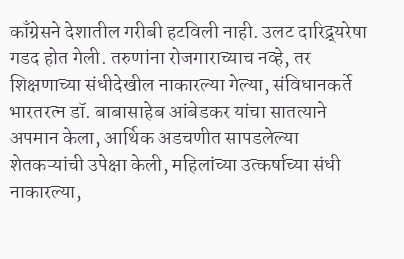काँग्रेसने देशातील गरीबी हटविली नाही. उलट दारिद्र्यरेषा गडद होत गेली. तरुणांना रोजगाराच्याच नव्हे, तर शिक्षणाच्या संधीदेखील नाकारल्या गेल्या, संविधानकर्ते भारतरत्न डॉ. बाबासाहेब आंबेडकर यांचा सातत्याने अपमान केला, आर्थिक अडचणीत सापडलेल्या शेतकऱ्यांची उपेक्षा केली, महिलांच्या उत्कर्षाच्या संधी नाकारल्या,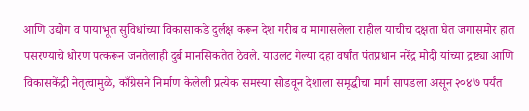आणि उद्योग व पायाभूत सुविधांच्या विकासाकडे दुर्लक्ष करून देश गरीब व मागासलेला राहील याचीच दक्षता घेत जगासमोर हात पसरण्याचे धोरण पत्करून जनतेलाही दुर्ब मानसिकतेत ठेवले. याउलट गेल्या दहा वर्षांत पंतप्रधान नरेंद्र मोदी यांच्या द्रष्ट्या आणि विकासकेंद्री नेतृत्वामुळे, काँग्रेसने निर्माण केलेली प्रत्येक समस्या सोडवून देशाला समृद्धीचा मार्ग सापडला असून २०४७ पर्यंत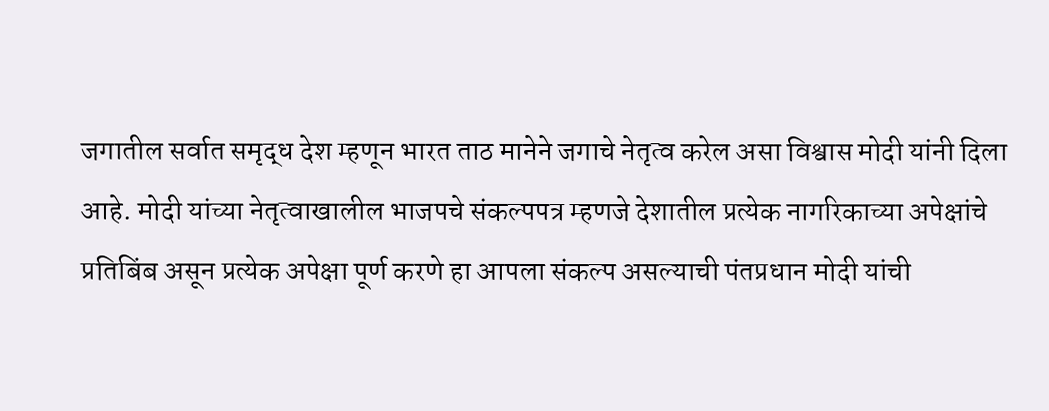जगातील सर्वात समृद्ध देश म्हणून भारत ताठ मानेने जगाचे नेतृत्व करेल असा विश्वास मोदी यांनी दिला आहे. मोदी यांच्या नेतृत्वाखालील भाजपचे संकल्पपत्र म्हणजे देशातील प्रत्येक नागरिकाच्या अपेक्षांचे प्रतिबिंब असून प्रत्येक अपेक्षा पूर्ण करणे हा आपला संकल्प असल्याची पंतप्रधान मोदी यांची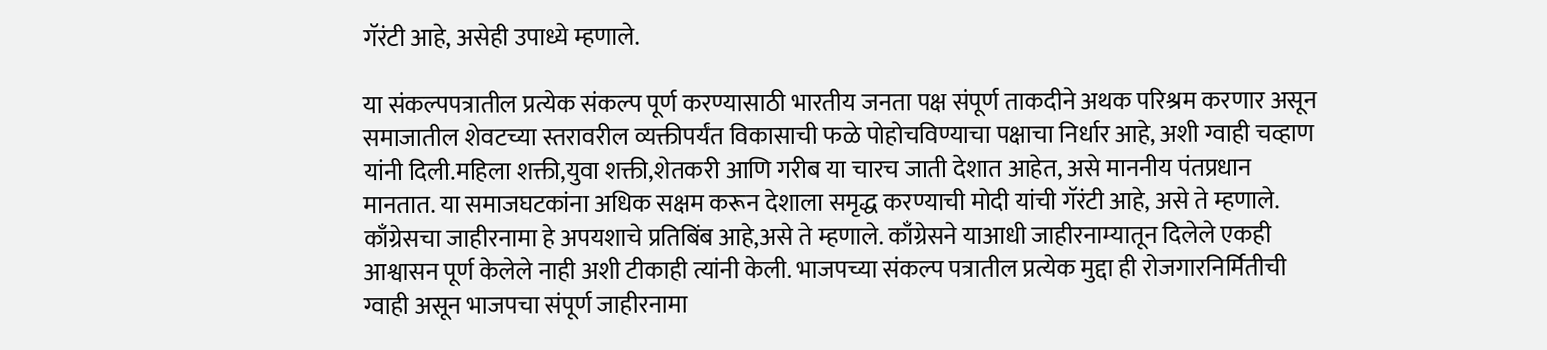गॅरंटी आहे, असेही उपाध्ये म्हणाले.

या संकल्पपत्रातील प्रत्येक संकल्प पूर्ण करण्यासाठी भारतीय जनता पक्ष संपूर्ण ताकदीने अथक परिश्रम करणार असून समाजातील शेवटच्या स्तरावरील व्यक्तीपर्यंत विकासाची फळे पोहोचविण्याचा पक्षाचा निर्धार आहे, अशी ग्वाही चव्हाण यांनी दिली.महिला शक्ती,युवा शक्ती,शेतकरी आणि गरीब या चारच जाती देशात आहेत, असे माननीय पंतप्रधान मानतात. या समाजघटकांना अधिक सक्षम करून देशाला समृद्ध करण्याची मोदी यांची गॅरंटी आहे, असे ते म्हणाले. काँग्रेसचा जाहीरनामा हे अपयशाचे प्रतिबिंब आहे,असे ते म्हणाले. काँग्रेसने याआधी जाहीरनाम्यातून दिलेले एकही आश्वासन पूर्ण केलेले नाही अशी टीकाही त्यांनी केली. भाजपच्या संकल्प पत्रातील प्रत्येक मुद्दा ही रोजगारनिर्मितीची ग्वाही असून भाजपचा संपूर्ण जाहीरनामा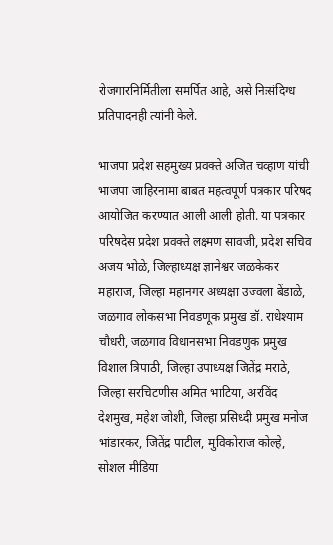रोजगारनिर्मितीला समर्पित आहे, असे निःसंदिग्ध प्रतिपादनही त्यांनी केले.

भाजपा प्रदेश सहमुख्य प्रवक्ते अजित चव्हाण यांची भाजपा जाहिरनामा बाबत महत्वपूर्ण पत्रकार परिषद आयोजित करण्यात आली आली होती. या पत्रकार परिषदेस प्रदेश प्रवक्ते लक्ष्मण सावजी, प्रदेश सचिव अजय भोळे, जिल्हाध्यक्ष ज्ञानेश्वर जळकेकर महाराज, जिल्हा महानगर अध्यक्षा उज्वला बेंडाळे, जळगाव लोकसभा निवडणूक प्रमुख डॉ. राधेश्याम चौधरी, जळगाव विधानसभा निवडणुक प्रमुख विशाल त्रिपाठी, जिल्हा उपाध्यक्ष जितेंद्र मराठे, जिल्हा सरचिटणीस अमित भाटिया, अरविंद देशमुख, महेश जोशी, जिल्हा प्रसिध्दी प्रमुख मनोज भांडारकर, जितेंद्र पाटील, मुविकोराज कोल्हे, सोशल मीडिया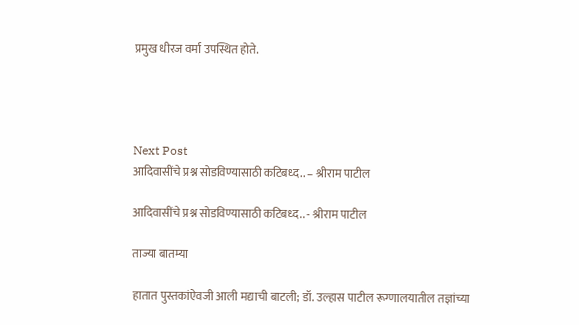प्रमुख धीरज वर्मा उपस्थित होते.




Next Post
आदिवासींचे प्रश्न सोडविण्यासाठी कटिबध्द.. – श्रीराम पाटील

आदिवासींचे प्रश्न सोडविण्यासाठी कटिबध्द.. - श्रीराम पाटील

ताज्या बातम्या

हातात पुस्तकांऐवजी आली मद्याची बाटली; डॉ. उल्हास पाटील रूग्णालयातील तज्ञांच्या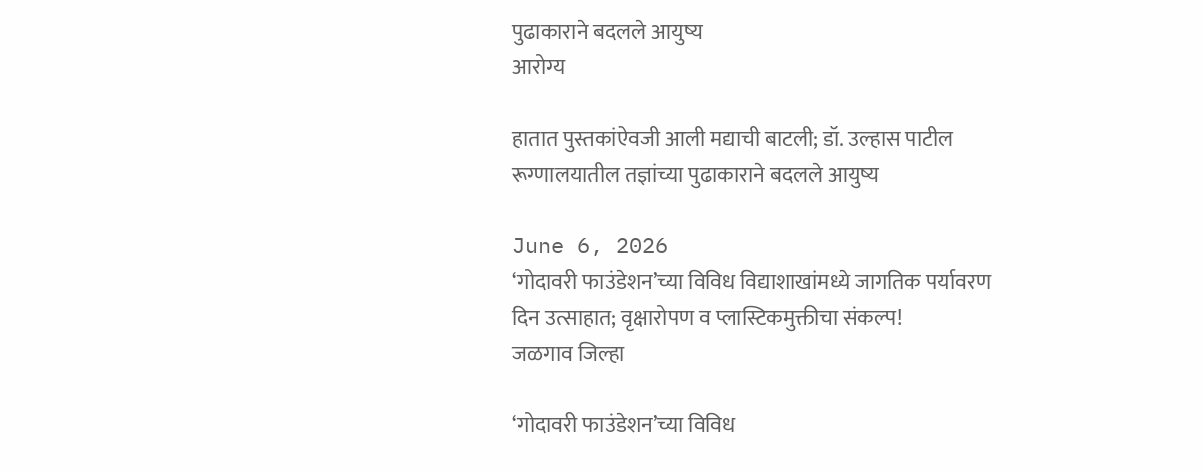पुढाकाराने बदलले आयुष्य
आरोग्य

हातात पुस्तकांऐवजी आली मद्याची बाटली; डॉ. उल्हास पाटील रूग्णालयातील तज्ञांच्या पुढाकाराने बदलले आयुष्य

June 6, 2026
‘गोदावरी फाउंडेशन’च्या विविध विद्याशाखांमध्ये जागतिक पर्यावरण दिन उत्साहात; वृक्षारोपण व प्लास्टिकमुक्तीचा संकल्प!
जळगाव जिल्हा

‘गोदावरी फाउंडेशन’च्या विविध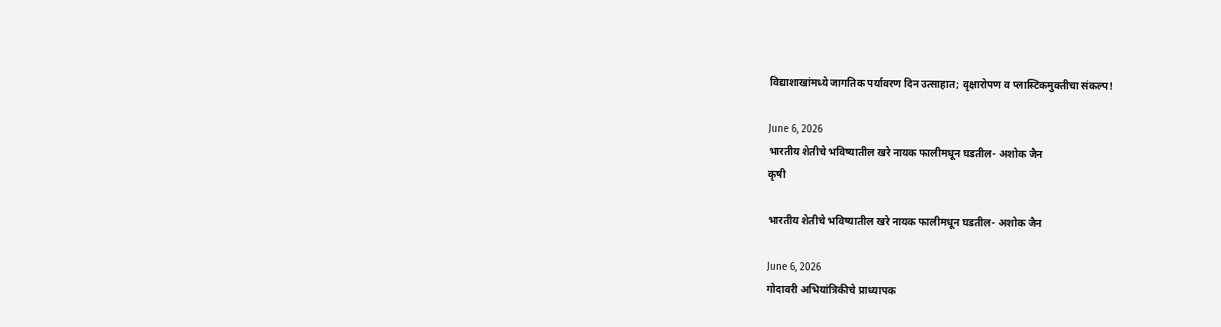विद्याशाखांमध्ये जागतिक पर्यावरण दिन उत्साहात; वृक्षारोपण व प्लास्टिकमुक्तीचा संकल्प!

June 6, 2026
भारतीय शेतीचे भविष्यातील खरे नायक फालीमधून घडतील- अशोक जैन
कृषी

भारतीय शेतीचे भविष्यातील खरे नायक फालीमधून घडतील- अशोक जैन

June 6, 2026
गोदावरी अभियांत्रिकीचे प्राध्यापक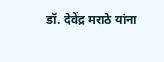डॉ. देवेंद्र मराठे यांना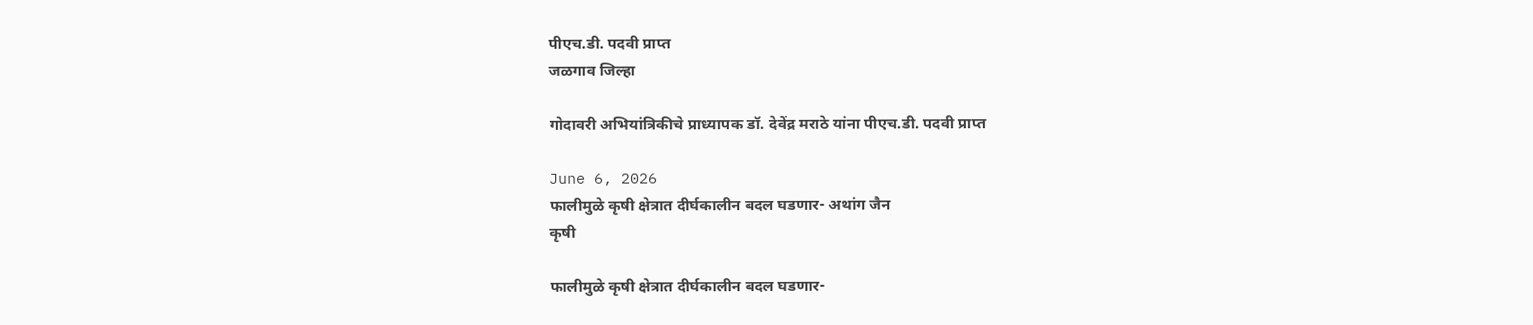पीएच.डी. पदवी प्राप्त
जळगाव जिल्हा

गोदावरी अभियांत्रिकीचे प्राध्यापक डॉ. देवेंद्र मराठे यांना पीएच.डी. पदवी प्राप्त

June 6, 2026
फालीमुळे कृषी क्षेत्रात दीर्घकालीन बदल घडणार- अथांग जैन
कृषी

फालीमुळे कृषी क्षेत्रात दीर्घकालीन बदल घडणार-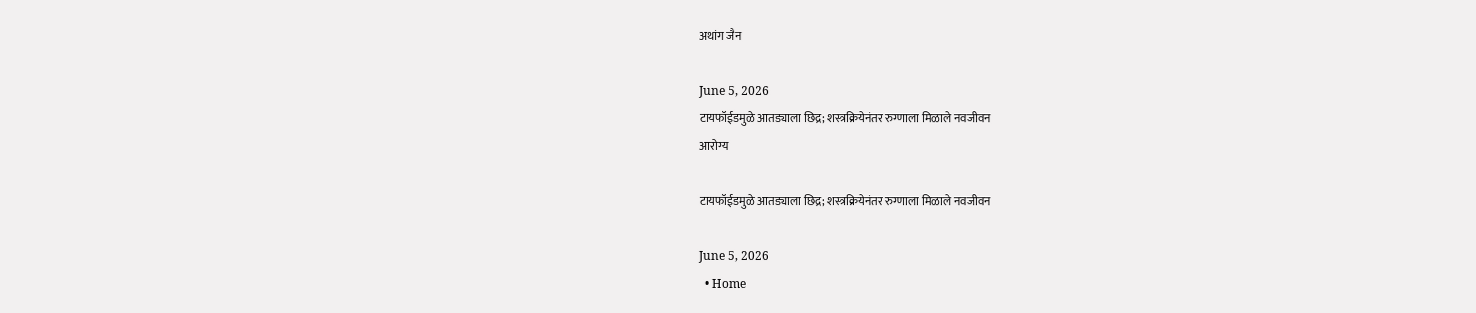अथांग जैन

June 5, 2026
टायफॉईडमुळे आतड्याला छिद्र; शस्त्रक्रियेनंतर रुग्णाला मिळाले नवजीवन
आरोग्य

टायफॉईडमुळे आतड्याला छिद्र; शस्त्रक्रियेनंतर रुग्णाला मिळाले नवजीवन

June 5, 2026
  • Home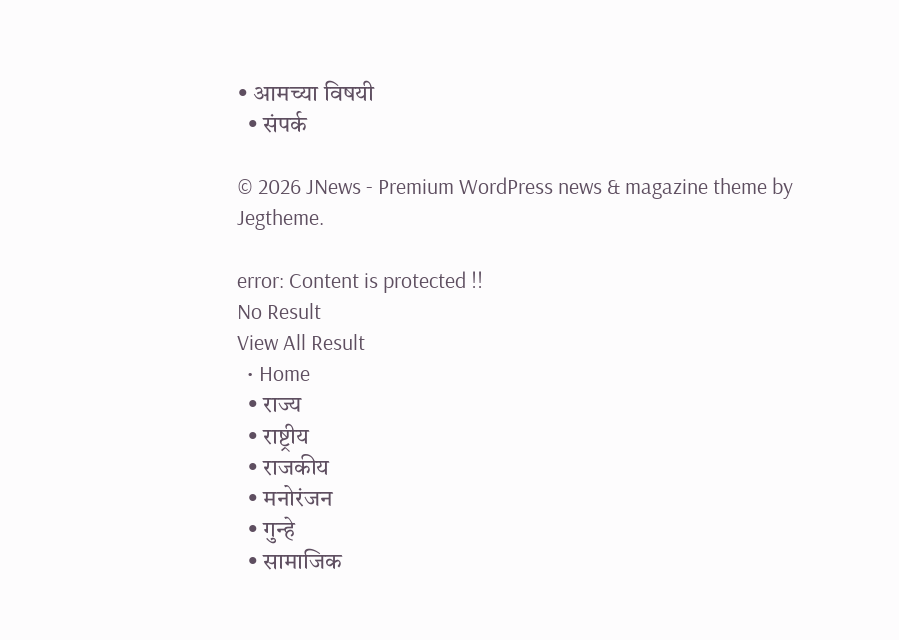• आमच्या विषयी
  • संपर्क

© 2026 JNews - Premium WordPress news & magazine theme by Jegtheme.

error: Content is protected !!
No Result
View All Result
  • Home
  • राज्य
  • राष्ट्रीय
  • राजकीय
  • मनोरंजन
  • गुन्हे
  • सामाजिक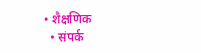• शैक्षणिक
  • संपर्क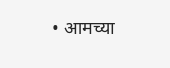• आमच्या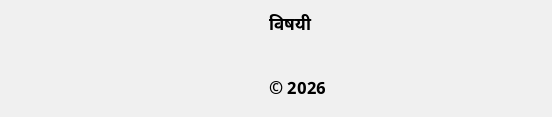विषयी

© 2026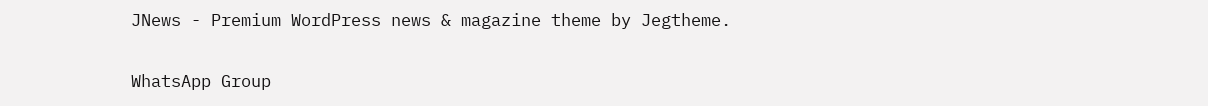JNews - Premium WordPress news & magazine theme by Jegtheme.

WhatsApp Group